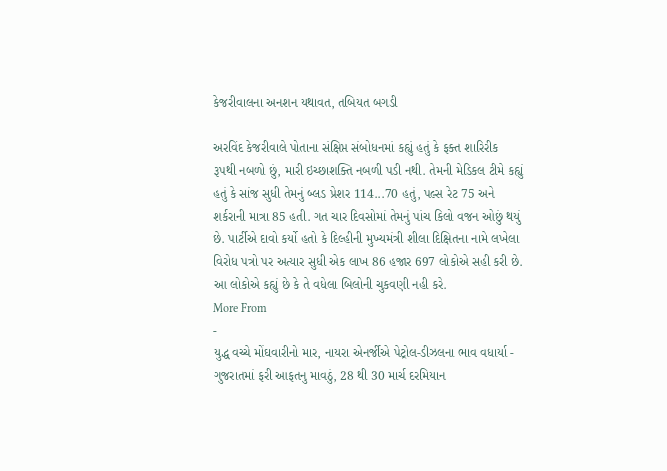કેજરીવાલના અનશન યથાવત, તબિયત બગડી

અરવિંદ કેજરીવાલે પોતાના સંક્ષિપ્ત સંબોધનમાં કહ્યું હતું કે ફક્ત શારિરીક રૂપથી નબળો છું, મારી ઇચ્છાશક્તિ નબળી પડી નથી. તેમની મેડિકલ ટીમે કહ્યું હતું કે સાંજ સુધી તેમનું બ્લડ પ્રેશર 114...70 હતું, પલ્સ રેટ 75 અને શર્કરાની માત્રા 85 હતી. ગત ચાર દિવસોમાં તેમનું પાંચ કિલો વજન ઓછું થયું છે. પાર્ટીએ દાવો કર્યો હતો કે દિલ્હીની મુખ્યમંત્રી શીલા દિક્ષિતના નામે લખેલા વિરોધ પત્રો પર અત્યાર સુધી એક લાખ 86 હજાર 697 લોકોએ સહી કરી છે. આ લોકોએ કહ્યું છે કે તે વધેલા બિલોની ચુકવણી નહી કરે.
More From
-
યુદ્ધ વચ્ચે મોંઘવારીનો માર, નાયરા એનર્જીએ પેટ્રોલ-ડીઝલના ભાવ વધાર્યા -
ગુજરાતમાં ફરી આફતનુ માવઠું, 28 થી 30 માર્ચ દરમિયાન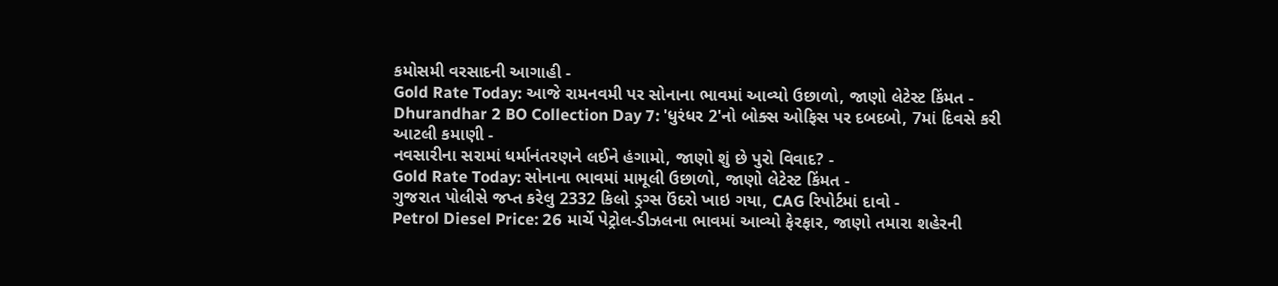કમોસમી વરસાદની આગાહી -
Gold Rate Today: આજે રામનવમી પર સોનાના ભાવમાં આવ્યો ઉછાળો, જાણો લેટેસ્ટ કિંમત -
Dhurandhar 2 BO Collection Day 7: 'ધુરંધર 2'નો બોક્સ ઓફિસ પર દબદબો, 7માં દિવસે કરી આટલી કમાણી -
નવસારીના સરામાં ધર્માનંતરણને લઈને હંગામો, જાણો શું છે પુરો વિવાદ? -
Gold Rate Today: સોનાના ભાવમાં મામૂલી ઉછાળો, જાણો લેટેસ્ટ કિંમત -
ગુજરાત પોલીસે જપ્ત કરેલુ 2332 કિલો ડ્રગ્સ ઉંદરો ખાઇ ગયા, CAG રિપોર્ટમાં દાવો -
Petrol Diesel Price: 26 માર્ચે પેટ્રોલ-ડીઝલના ભાવમાં આવ્યો ફેરફાર, જાણો તમારા શહેરની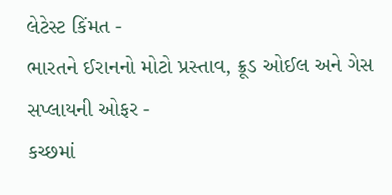લેટેસ્ટ કિંમત -
ભારતને ઈરાનનો મોટો પ્રસ્તાવ, ક્રૂડ ઓઈલ અને ગેસ સપ્લાયની ઓફર -
કચ્છમાં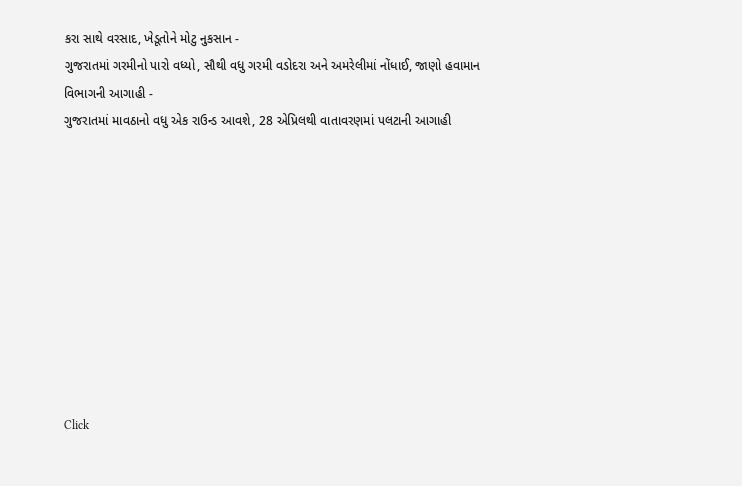કરા સાથે વરસાદ, ખેડૂતોને મોટુ નુકસાન -
ગુજરાતમાં ગરમીનો પારો વધ્યો, સૌથી વધુ ગરમી વડોદરા અને અમરેલીમાં નોંધાઈ, જાણો હવામાન વિભાગની આગાહી -
ગુજરાતમાં માવઠાનો વધુ એક રાઉન્ડ આવશે, 28 એપ્રિલથી વાતાવરણમાં પલટાની આગાહી










Click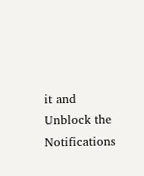it and Unblock the Notifications